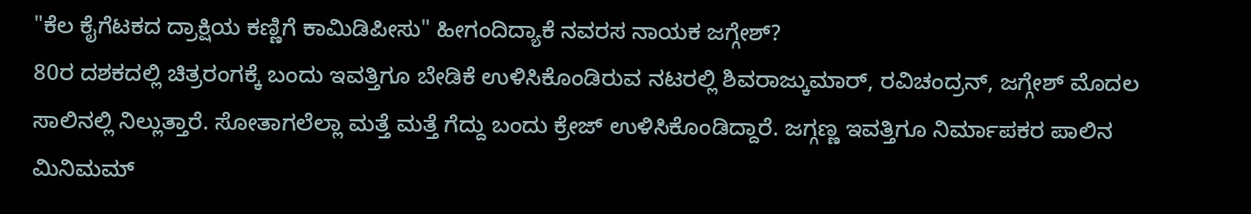"ಕೆಲ ಕೈಗೆಟಕದ ದ್ರಾಕ್ಷಿಯ ಕಣ್ಣಿಗೆ ಕಾಮಿಡಿಪೀಸು" ಹೀಗಂದಿದ್ಯಾಕೆ ನವರಸ ನಾಯಕ ಜಗ್ಗೇಶ್?
80ರ ದಶಕದಲ್ಲಿ ಚಿತ್ರರಂಗಕ್ಕೆ ಬಂದು ಇವತ್ತಿಗೂ ಬೇಡಿಕೆ ಉಳಿಸಿಕೊಂಡಿರುವ ನಟರಲ್ಲಿ ಶಿವರಾಜ್ಕುಮಾರ್, ರವಿಚಂದ್ರನ್, ಜಗ್ಗೇಶ್ ಮೊದಲ ಸಾಲಿನಲ್ಲಿ ನಿಲ್ಲುತ್ತಾರೆ. ಸೋತಾಗಲೆಲ್ಲಾ ಮತ್ತೆ ಮತ್ತೆ ಗೆದ್ದು ಬಂದು ಕ್ರೇಜ್ ಉಳಿಸಿಕೊಂಡಿದ್ದಾರೆ. ಜಗ್ಗಣ್ಣ ಇವತ್ತಿಗೂ ನಿರ್ಮಾಪಕರ ಪಾಲಿನ ಮಿನಿಮಮ್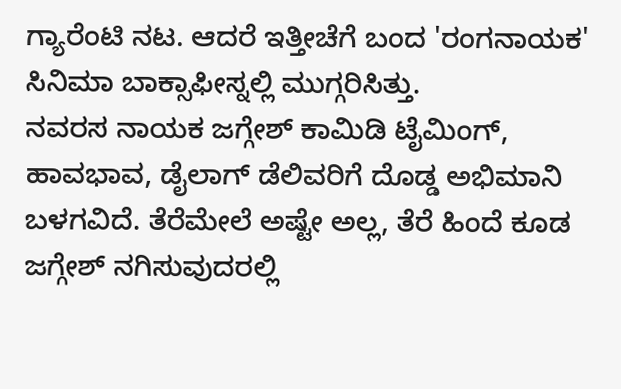ಗ್ಯಾರೆಂಟಿ ನಟ. ಆದರೆ ಇತ್ತೀಚೆಗೆ ಬಂದ 'ರಂಗನಾಯಕ' ಸಿನಿಮಾ ಬಾಕ್ಸಾಫೀಸ್ನಲ್ಲಿ ಮುಗ್ಗರಿಸಿತ್ತು.
ನವರಸ ನಾಯಕ ಜಗ್ಗೇಶ್ ಕಾಮಿಡಿ ಟೈಮಿಂಗ್, ಹಾವಭಾವ, ಡೈಲಾಗ್ ಡೆಲಿವರಿಗೆ ದೊಡ್ಡ ಅಭಿಮಾನಿ ಬಳಗವಿದೆ. ತೆರೆಮೇಲೆ ಅಷ್ಟೇ ಅಲ್ಲ, ತೆರೆ ಹಿಂದೆ ಕೂಡ ಜಗ್ಗೇಶ್ ನಗಿಸುವುದರಲ್ಲಿ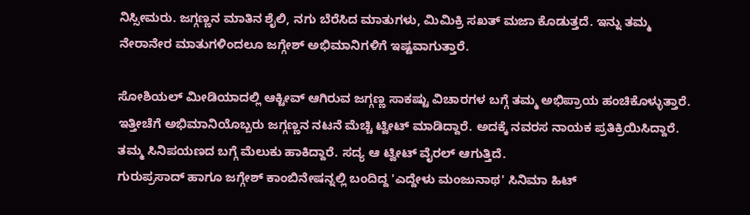ನಿಸ್ಸೀಮರು. ಜಗ್ಗಣ್ಣನ ಮಾತಿನ ಶೈಲಿ, ನಗು ಬೆರೆಸಿದ ಮಾತುಗಳು, ಮಿಮಿಕ್ರಿ ಸಖತ್ ಮಜಾ ಕೊಡುತ್ತದೆ. ಇನ್ನು ತಮ್ಮ ನೇರಾನೇರ ಮಾತುಗಳಿಂದಲೂ ಜಗ್ಗೇಶ್ ಅಭಿಮಾನಿಗಳಿಗೆ ಇಷ್ಟವಾಗುತ್ತಾರೆ.

ಸೋಶಿಯಲ್ ಮೀಡಿಯಾದಲ್ಲಿ ಆಕ್ಟೀವ್ ಆಗಿರುವ ಜಗ್ಗಣ್ಣ ಸಾಕಷ್ಟು ವಿಚಾರಗಳ ಬಗ್ಗೆ ತಮ್ಮ ಅಭಿಪ್ರಾಯ ಹಂಚಿಕೊಳ್ಳುತ್ತಾರೆ. ಇತ್ತೀಚೆಗೆ ಅಭಿಮಾನಿಯೊಬ್ಬರು ಜಗ್ಗಣ್ಣನ ನಟನೆ ಮೆಚ್ಚಿ ಟ್ವೀಟ್ ಮಾಡಿದ್ದಾರೆ. ಅದಕ್ಕೆ ನವರಸ ನಾಯಕ ಪ್ರತಿಕ್ರಿಯಿಸಿದ್ದಾರೆ. ತಮ್ಮ ಸಿನಿಪಯಣದ ಬಗ್ಗೆ ಮೆಲುಕು ಹಾಕಿದ್ದಾರೆ. ಸದ್ಯ ಆ ಟ್ವೀಟ್ ವೈರಲ್ ಆಗುತ್ತಿದೆ.
ಗುರುಪ್ರಸಾದ್ ಹಾಗೂ ಜಗ್ಗೇಶ್ ಕಾಂಬಿನೇಷನ್ನಲ್ಲಿ ಬಂದಿದ್ದ 'ಎದ್ದೇಳು ಮಂಜುನಾಥ' ಸಿನಿಮಾ ಹಿಟ್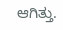ಆಗಿತ್ತು.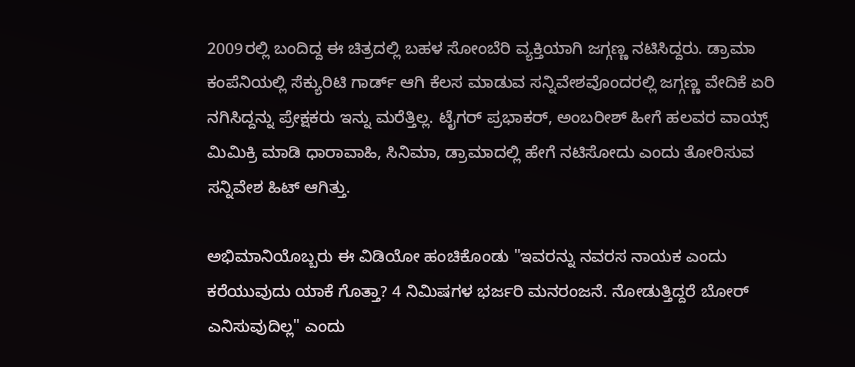2009ರಲ್ಲಿ ಬಂದಿದ್ದ ಈ ಚಿತ್ರದಲ್ಲಿ ಬಹಳ ಸೋಂಬೆರಿ ವ್ಯಕ್ತಿಯಾಗಿ ಜಗ್ಗಣ್ಣ ನಟಿಸಿದ್ದರು. ಡ್ರಾಮಾ ಕಂಪೆನಿಯಲ್ಲಿ ಸೆಕ್ಯುರಿಟಿ ಗಾರ್ಡ್ ಆಗಿ ಕೆಲಸ ಮಾಡುವ ಸನ್ನಿವೇಶವೊಂದರಲ್ಲಿ ಜಗ್ಗಣ್ಣ ವೇದಿಕೆ ಏರಿ ನಗಿಸಿದ್ದನ್ನು ಪ್ರೇಕ್ಷಕರು ಇನ್ನು ಮರೆತ್ತಿಲ್ಲ. ಟೈಗರ್ ಪ್ರಭಾಕರ್, ಅಂಬರೀಶ್ ಹೀಗೆ ಹಲವರ ವಾಯ್ಸ್ ಮಿಮಿಕ್ರಿ ಮಾಡಿ ಧಾರಾವಾಹಿ, ಸಿನಿಮಾ, ಡ್ರಾಮಾದಲ್ಲಿ ಹೇಗೆ ನಟಿಸೋದು ಎಂದು ತೋರಿಸುವ ಸನ್ನಿವೇಶ ಹಿಟ್ ಆಗಿತ್ತು.

ಅಭಿಮಾನಿಯೊಬ್ಬರು ಈ ವಿಡಿಯೋ ಹಂಚಿಕೊಂಡು "ಇವರನ್ನು ನವರಸ ನಾಯಕ ಎಂದು ಕರೆಯುವುದು ಯಾಕೆ ಗೊತ್ತಾ? 4 ನಿಮಿಷಗಳ ಭರ್ಜರಿ ಮನರಂಜನೆ. ನೋಡುತ್ತಿದ್ದರೆ ಬೋರ್ ಎನಿಸುವುದಿಲ್ಲ" ಎಂದು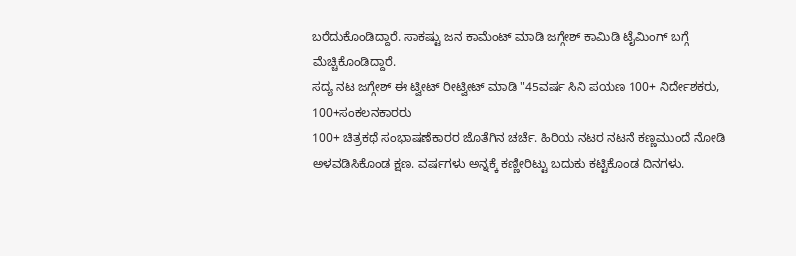ಬರೆದುಕೊಂಡಿದ್ದಾರೆ. ಸಾಕಷ್ಟು ಜನ ಕಾಮೆಂಟ್ ಮಾಡಿ ಜಗ್ಗೇಶ್ ಕಾಮಿಡಿ ಟೈಮಿಂಗ್ ಬಗ್ಗೆ ಮೆಚ್ಚಿಕೊಂಡಿದ್ದಾರೆ.
ಸದ್ಯ ನಟ ಜಗ್ಗೇಶ್ ಈ ಟ್ವೀಟ್ ರೀಟ್ವೀಟ್ ಮಾಡಿ "45ವರ್ಷ ಸಿನಿ ಪಯಣ 100+ ನಿರ್ದೇಶಕರು, 100+ಸಂಕಲನಕಾರರು
100+ ಚಿತ್ರಕಥೆ ಸಂಭಾಷಣೆಕಾರರ ಜೊತೆಗಿನ ಚರ್ಚೆ. ಹಿರಿಯ ನಟರ ನಟನೆ ಕಣ್ಣಮುಂದೆ ನೋಡಿ ಅಳವಡಿಸಿಕೊಂಡ ಕ್ಷಣ. ವರ್ಷಗಳು ಅನ್ನಕ್ಕೆ ಕಣ್ಣೀರಿಟ್ಟು ಬದುಕು ಕಟ್ಟಿಕೊಂಡ ದಿನಗಳು.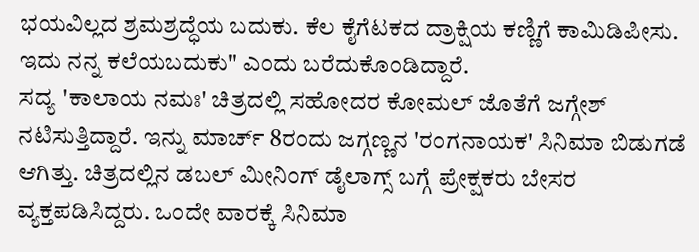ಭಯವಿಲ್ಲದ ಶ್ರಮಶ್ರದ್ಧೆಯ ಬದುಕು. ಕೆಲ ಕೈಗೆಟಕದ ದ್ರಾಕ್ಷಿಯ ಕಣ್ಣಿಗೆ ಕಾಮಿಡಿಪೀಸು. ಇದು ನನ್ನ ಕಲೆಯಬದುಕು" ಎಂದು ಬರೆದುಕೊಂಡಿದ್ದಾರೆ.
ಸದ್ಯ 'ಕಾಲಾಯ ನಮಃ' ಚಿತ್ರದಲ್ಲಿ ಸಹೋದರ ಕೋಮಲ್ ಜೊತೆಗೆ ಜಗ್ಗೇಶ್ ನಟಿಸುತ್ತಿದ್ದಾರೆ. ಇನ್ನು ಮಾರ್ಚ್ 8ರಂದು ಜಗ್ಗಣ್ಣನ 'ರಂಗನಾಯಕ' ಸಿನಿಮಾ ಬಿಡುಗಡೆ ಆಗಿತ್ತು. ಚಿತ್ರದಲ್ಲಿನ ಡಬಲ್ ಮೀನಿಂಗ್ ಡೈಲಾಗ್ಸ್ ಬಗ್ಗೆ ಪ್ರೇಕ್ಷಕರು ಬೇಸರ ವ್ಯಕ್ತಪಡಿಸಿದ್ದರು. ಒಂದೇ ವಾರಕ್ಕೆ ಸಿನಿಮಾ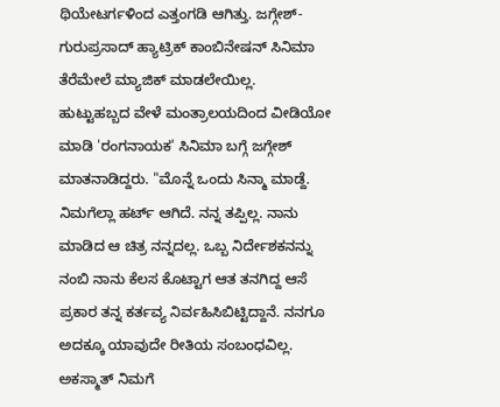ಥಿಯೇಟರ್ಗಳಿಂದ ಎತ್ತಂಗಡಿ ಆಗಿತ್ತು. ಜಗ್ಗೇಶ್-ಗುರುಪ್ರಸಾದ್ ಹ್ಯಾಟ್ರಿಕ್ ಕಾಂಬಿನೇಷನ್ ಸಿನಿಮಾ ತೆರೆಮೇಲೆ ಮ್ಯಾಜಿಕ್ ಮಾಡಲೇಯಿಲ್ಲ.
ಹುಟ್ಟುಹಬ್ಬದ ವೇಳೆ ಮಂತ್ರಾಲಯದಿಂದ ವೀಡಿಯೋ ಮಾಡಿ 'ರಂಗನಾಯಕ' ಸಿನಿಮಾ ಬಗ್ಗೆ ಜಗ್ಗೇಶ್ ಮಾತನಾಡಿದ್ದರು. "ಮೊನ್ನೆ ಒಂದು ಸಿನ್ಮಾ ಮಾಡ್ದೆ. ನಿಮಗೆಲ್ಲಾ ಹರ್ಟ್ ಆಗಿದೆ. ನನ್ನ ತಪ್ಪಿಲ್ಲ. ನಾನು ಮಾಡಿದ ಆ ಚಿತ್ರ ನನ್ನದಲ್ಲ. ಒಬ್ಬ ನಿರ್ದೇಶಕನನ್ನು ನಂಬಿ ನಾನು ಕೆಲಸ ಕೊಟ್ಟಾಗ ಆತ ತನಗಿದ್ದ ಆಸೆ ಪ್ರಕಾರ ತನ್ನ ಕರ್ತವ್ಯ ನಿರ್ವಹಿಸಿಬಿಟ್ಟಿದ್ದಾನೆ. ನನಗೂ ಅದಕ್ಕೂ ಯಾವುದೇ ರೀತಿಯ ಸಂಬಂಧವಿಲ್ಲ. ಅಕಸ್ಮಾತ್ ನಿಮಗೆ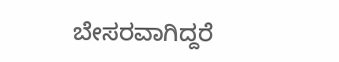ಬೇಸರವಾಗಿದ್ದರೆ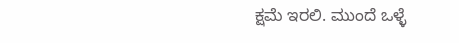ಕ್ಷಮೆ ಇರಲಿ. ಮುಂದೆ ಒಳ್ಳೆ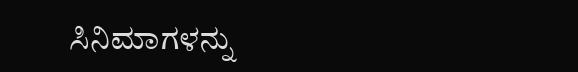ಸಿನಿಮಾಗಳನ್ನು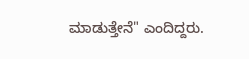ಮಾಡುತ್ತೇನೆ" ಎಂದಿದ್ದರು.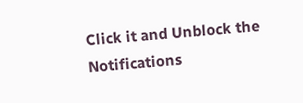Click it and Unblock the Notifications